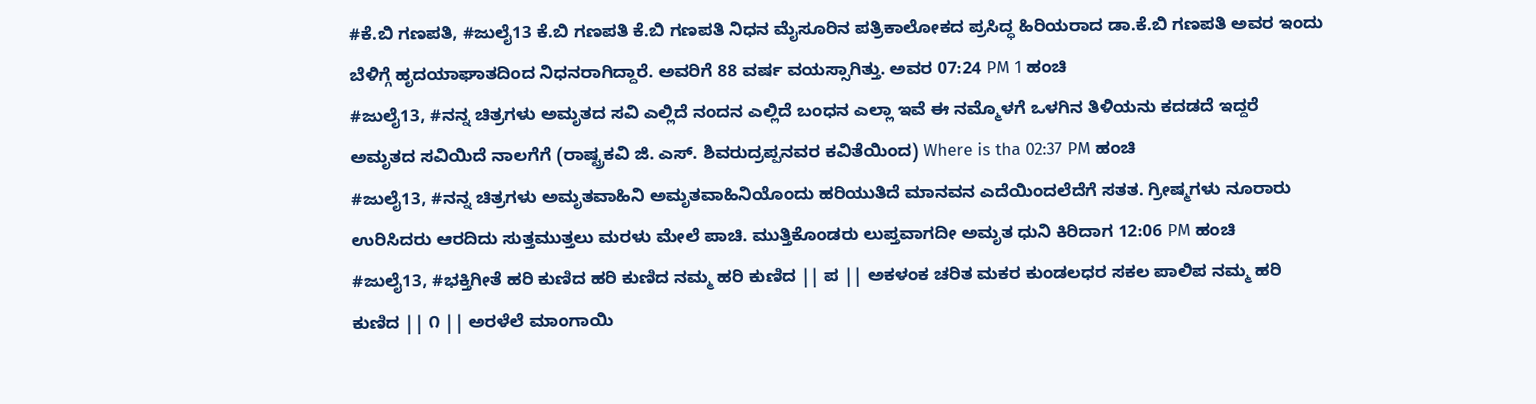#ಕೆ.ಬಿ ಗಣಪತಿ, #ಜುಲೈ13 ಕೆ.ಬಿ ಗಣಪತಿ ಕೆ.ಬಿ ಗಣಪತಿ ನಿಧನ ಮೈಸೂರಿನ ಪತ್ರಿಕಾಲೋಕದ ಪ್ರಸಿದ್ಧ ಹಿರಿಯರಾದ ಡಾ.ಕೆ.ಬಿ ಗಣಪತಿ ಅವರ ಇಂದು ಬೆಳಿಗ್ಗೆ ಹೃದಯಾಘಾತದಿಂದ ನಿಧನರಾಗಿದ್ದಾರೆ. ಅವರಿಗೆ 88 ವರ್ಷ ವಯಸ್ಸಾಗಿತ್ತು. ಅವರ 07:24 PM 1 ಹಂಚಿ
#ಜುಲೈ13, #ನನ್ನ ಚಿತ್ರಗಳು ಅಮೃತದ ಸವಿ ಎಲ್ಲಿದೆ ನಂದನ ಎಲ್ಲಿದೆ ಬಂಧನ ಎಲ್ಲಾ ಇವೆ ಈ ನಮ್ಮೊಳಗೆ ಒಳಗಿನ ತಿಳಿಯನು ಕದಡದೆ ಇದ್ದರೆ ಅಮೃತದ ಸವಿಯಿದೆ ನಾಲಗೆಗೆ (ರಾಷ್ಟ್ರಕವಿ ಜಿ. ಎಸ್. ಶಿವರುದ್ರಪ್ಪನವರ ಕವಿತೆಯಿಂದ) Where is tha 02:37 PM ಹಂಚಿ
#ಜುಲೈ13, #ನನ್ನ ಚಿತ್ರಗಳು ಅಮೃತವಾಹಿನಿ ಅಮೃತವಾಹಿನಿಯೊಂದು ಹರಿಯುತಿದೆ ಮಾನವನ ಎದೆಯಿಂದಲೆದೆಗೆ ಸತತ. ಗ್ರೀಷ್ಮಗಳು ನೂರಾರು ಉರಿಸಿದರು ಆರದಿದು ಸುತ್ತಮುತ್ತಲು ಮರಳು ಮೇಲೆ ಪಾಚಿ. ಮುತ್ತಿಕೊಂಡರು ಲುಪ್ತವಾಗದೀ ಅಮೃತ ಧುನಿ ಕಿರಿದಾಗ 12:06 PM ಹಂಚಿ
#ಜುಲೈ13, #ಭಕ್ತಿಗೀತೆ ಹರಿ ಕುಣಿದ ಹರಿ ಕುಣಿದ ನಮ್ಮ ಹರಿ ಕುಣಿದ || ಪ || ಅಕಳಂಕ ಚರಿತ ಮಕರ ಕುಂಡಲಧರ ಸಕಲ ಪಾಲಿಪ ನಮ್ಮ ಹರಿ ಕುಣಿದ || ೧ || ಅರಳೆಲೆ ಮಾಂಗಾಯಿ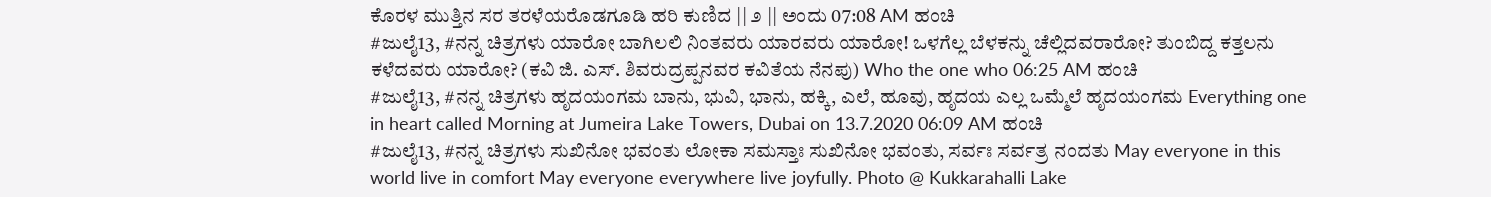ಕೊರಳ ಮುತ್ತಿನ ಸರ ತರಳೆಯರೊಡಗೂಡಿ ಹರಿ ಕುಣಿದ || ೨ || ಅಂದು 07:08 AM ಹಂಚಿ
#ಜುಲೈ13, #ನನ್ನ ಚಿತ್ರಗಳು ಯಾರೋ ಬಾಗಿಲಲಿ ನಿಂತವರು ಯಾರವರು ಯಾರೋ! ಒಳಗೆಲ್ಲ ಬೆಳಕನ್ನು ಚೆಲ್ಲಿದವರಾರೋ? ತುಂಬಿದ್ದ ಕತ್ತಲನು ಕಳೆದವರು ಯಾರೋ? (ಕವಿ ಜಿ. ಎಸ್. ಶಿವರುದ್ರಪ್ಪನವರ ಕವಿತೆಯ ನೆನಪು) Who the one who 06:25 AM ಹಂಚಿ
#ಜುಲೈ13, #ನನ್ನ ಚಿತ್ರಗಳು ಹೃದಯಂಗಮ ಬಾನು, ಭುವಿ, ಭಾನು, ಹಕ್ಕಿ, ಎಲೆ, ಹೂವು, ಹೃದಯ ಎಲ್ಲ ಒಮ್ಮೆಲೆ ಹೃದಯಂಗಮ Everything one in heart called Morning at Jumeira Lake Towers, Dubai on 13.7.2020 06:09 AM ಹಂಚಿ
#ಜುಲೈ13, #ನನ್ನ ಚಿತ್ರಗಳು ಸುಖಿನೋ ಭವಂತು ಲೋಕಾ ಸಮಸ್ತಾಃ ಸುಖಿನೋ ಭವಂತು, ಸರ್ವಃ ಸರ್ವತ್ರ ನಂದತು May everyone in this world live in comfort May everyone everywhere live joyfully. Photo @ Kukkarahalli Lake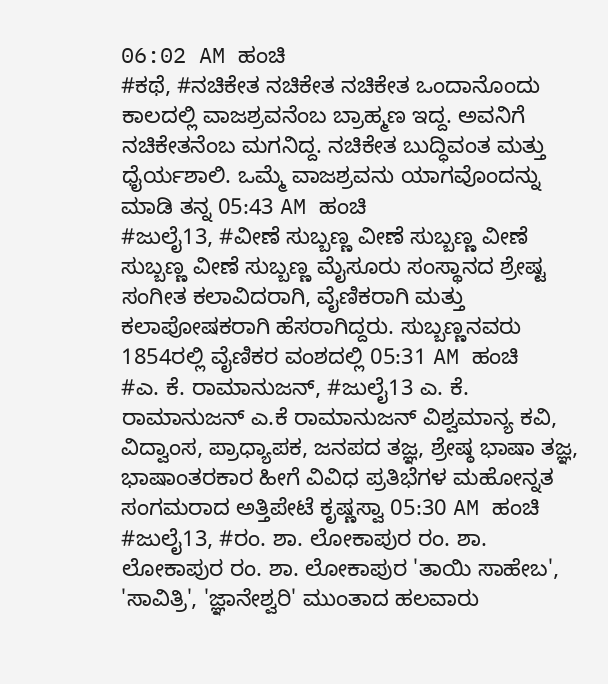06:02 AM ಹಂಚಿ
#ಕಥೆ, #ನಚಿಕೇತ ನಚಿಕೇತ ನಚಿಕೇತ ಒಂದಾನೊಂದು ಕಾಲದಲ್ಲಿ ವಾಜಶ್ರವನೆಂಬ ಬ್ರಾಹ್ಮಣ ಇದ್ದ. ಅವನಿಗೆ ನಚಿಕೇತನೆಂಬ ಮಗನಿದ್ದ. ನಚಿಕೇತ ಬುದ್ಧಿವಂತ ಮತ್ತು ಧೈರ್ಯಶಾಲಿ. ಒಮ್ಮೆ ವಾಜಶ್ರವನು ಯಾಗವೊಂದನ್ನು ಮಾಡಿ ತನ್ನ 05:43 AM ಹಂಚಿ
#ಜುಲೈ13, #ವೀಣೆ ಸುಬ್ಬಣ್ಣ ವೀಣೆ ಸುಬ್ಬಣ್ಣ ವೀಣೆ ಸುಬ್ಬಣ್ಣ ವೀಣೆ ಸುಬ್ಬಣ್ಣ ಮೈಸೂರು ಸಂಸ್ಥಾನದ ಶ್ರೇಷ್ಟ ಸಂಗೀತ ಕಲಾವಿದರಾಗಿ, ವೈಣಿಕರಾಗಿ ಮತ್ತು ಕಲಾಪೋಷಕರಾಗಿ ಹೆಸರಾಗಿದ್ದರು. ಸುಬ್ಬಣ್ಣನವರು 1854ರಲ್ಲಿ ವೈಣಿಕರ ವಂಶದಲ್ಲಿ 05:31 AM ಹಂಚಿ
#ಎ. ಕೆ. ರಾಮಾನುಜನ್, #ಜುಲೈ13 ಎ. ಕೆ. ರಾಮಾನುಜನ್ ಎ.ಕೆ ರಾಮಾನುಜನ್ ವಿಶ್ವಮಾನ್ಯ ಕವಿ, ವಿದ್ವಾಂಸ, ಪ್ರಾಧ್ಯಾಪಕ, ಜನಪದ ತಜ್ಞ, ಶ್ರೇಷ್ಠ ಭಾಷಾ ತಜ್ಞ, ಭಾಷಾಂತರಕಾರ ಹೀಗೆ ವಿವಿಧ ಪ್ರತಿಭೆಗಳ ಮಹೋನ್ನತ ಸಂಗಮರಾದ ಅತ್ತಿಪೇಟೆ ಕೃಷ್ಣಸ್ವಾ 05:30 AM ಹಂಚಿ
#ಜುಲೈ13, #ರಂ. ಶಾ. ಲೋಕಾಪುರ ರಂ. ಶಾ. ಲೋಕಾಪುರ ರಂ. ಶಾ. ಲೋಕಾಪುರ 'ತಾಯಿ ಸಾಹೇಬ', 'ಸಾವಿತ್ರಿ', 'ಜ್ಞಾನೇಶ್ವರಿ' ಮುಂತಾದ ಹಲವಾರು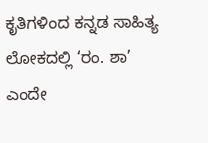ಕೃತಿಗಳಿಂದ ಕನ್ನಡ ಸಾಹಿತ್ಯ ಲೋಕದಲ್ಲಿ ‘ರಂ. ಶಾ’ ಎಂದೇ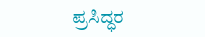ಪ್ರಸಿದ್ಧರ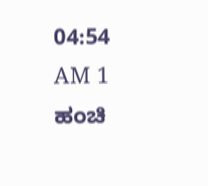04:54 AM 1 ಹಂಚಿ